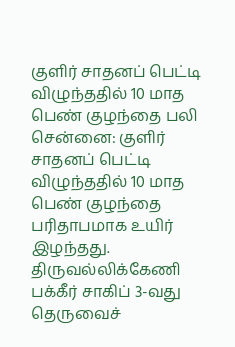குளிர் சாதனப் பெட்டி விழுந்ததில் 10 மாத பெண் குழந்தை பலி
சென்னை: குளிர் சாதனப் பெட்டி விழுந்ததில் 10 மாத பெண் குழந்தை பரிதாபமாக உயிர் இழந்தது.
திருவல்லிக்கேணி பக்கீர் சாகிப் 3-வது தெருவைச்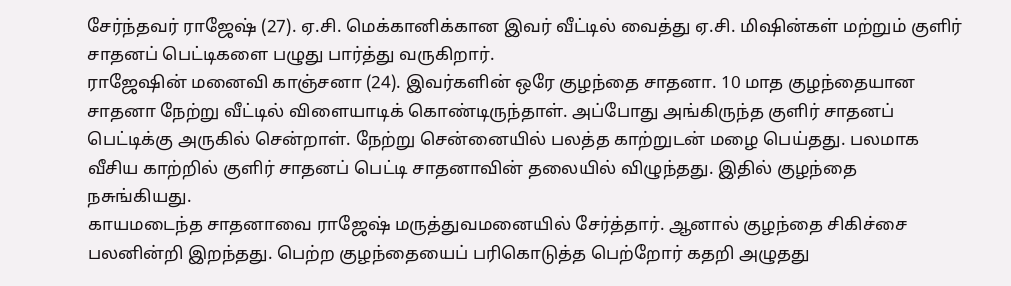சேர்ந்தவர் ராஜேஷ் (27). ஏ.சி. மெக்கானிக்கான இவர் வீட்டில் வைத்து ஏ.சி. மிஷின்கள் மற்றும் குளிர் சாதனப் பெட்டிகளை பழுது பார்த்து வருகிறார்.
ராஜேஷின் மனைவி காஞ்சனா (24). இவர்களின் ஒரே குழந்தை சாதனா. 10 மாத குழந்தையான சாதனா நேற்று வீட்டில் விளையாடிக் கொண்டிருந்தாள். அப்போது அங்கிருந்த குளிர் சாதனப் பெட்டிக்கு அருகில் சென்றாள். நேற்று சென்னையில் பலத்த காற்றுடன் மழை பெய்தது. பலமாக வீசிய காற்றில் குளிர் சாதனப் பெட்டி சாதனாவின் தலையில் விழுந்தது. இதில் குழந்தை நசுங்கியது.
காயமடைந்த சாதனாவை ராஜேஷ் மருத்துவமனையில் சேர்த்தார். ஆனால் குழந்தை சிகிச்சை பலனின்றி இறந்தது. பெற்ற குழந்தையைப் பரிகொடுத்த பெற்றோர் கதறி அழுதது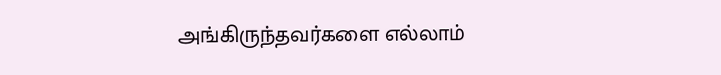அங்கிருந்தவர்களை எல்லாம்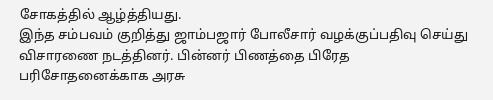சோகத்தில் ஆழ்த்தியது.
இந்த சம்பவம் குறித்து ஜாம்பஜார் போலீசார் வழக்குப்பதிவு செய்து விசாரணை நடத்தினர். பின்னர் பிணத்தை பிரேத பரிசோதனைக்காக அரசு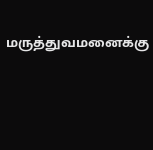மருத்துவமனைக்கு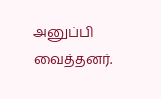அனுப்பி வைத்தனர்.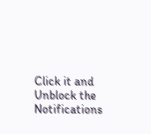Click it and Unblock the Notifications